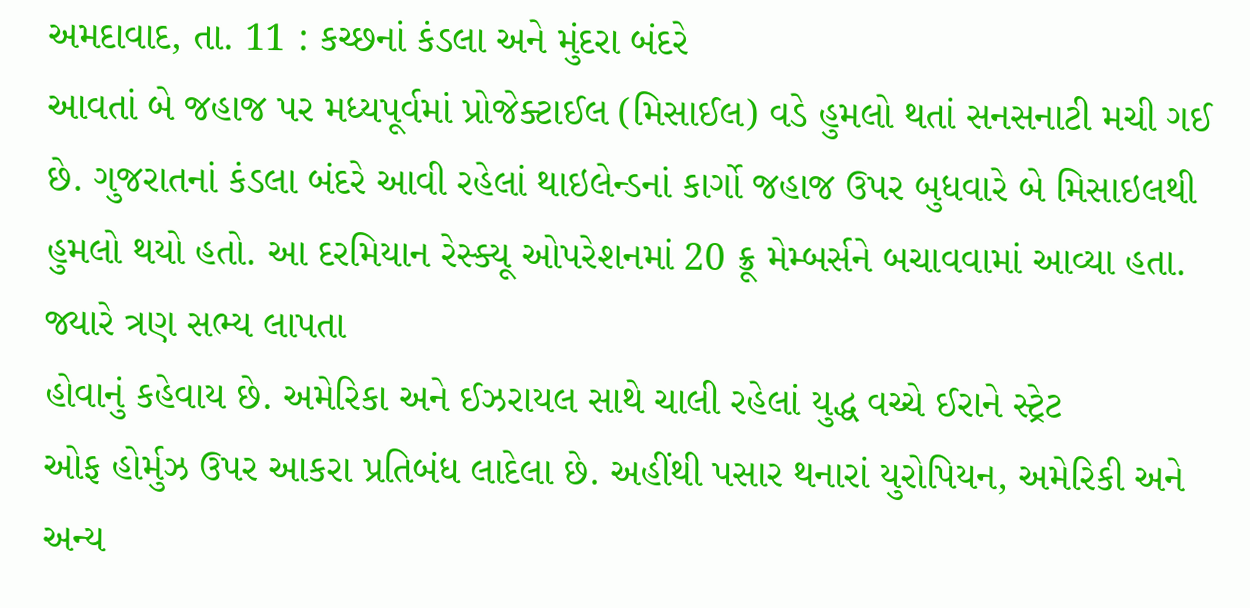અમદાવાદ, તા. 11 : કચ્છનાં કંડલા અને મુંદરા બંદરે
આવતાં બે જહાજ પર મધ્યપૂર્વમાં પ્રોજેક્ટાઈલ (મિસાઈલ) વડે હુમલો થતાં સનસનાટી મચી ગઈ
છે. ગુજરાતનાં કંડલા બંદરે આવી રહેલાં થાઇલેન્ડનાં કાર્ગો જહાજ ઉપર બુધવારે બે મિસાઇલથી
હુમલો થયો હતો. આ દરમિયાન રેસ્ક્યૂ ઓપરેશનમાં 20 ક્રૂ મેમ્બર્સને બચાવવામાં આવ્યા હતા. જ્યારે ત્રણ સભ્ય લાપતા
હોવાનું કહેવાય છે. અમેરિકા અને ઈઝરાયલ સાથે ચાલી રહેલાં યુદ્ધ વચ્ચે ઈરાને સ્ટ્રેટ
ઓફ હોર્મુઝ ઉપર આકરા પ્રતિબંધ લાદેલા છે. અહીંથી પસાર થનારાં યુરોપિયન, અમેરિકી અને અન્ય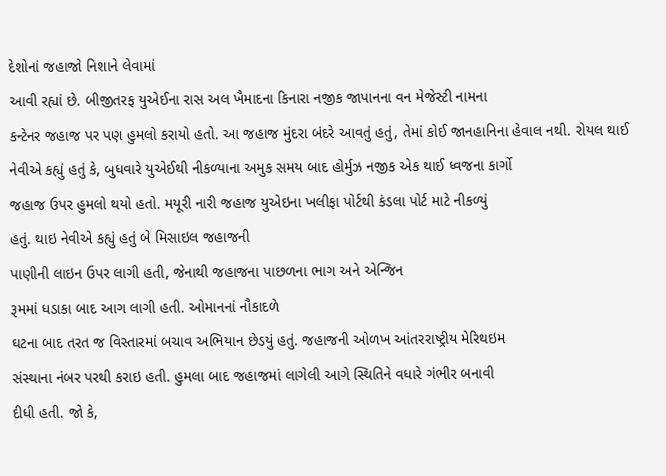દેશોનાં જહાજો નિશાને લેવામાં
આવી રહ્યાં છે. બીજીતરફ યુએઈના રાસ અલ ખૈમાદના કિનારા નજીક જાપાનના વન મેજેસ્ટી નામના
કન્ટેનર જહાજ પર પણ હુમલો કરાયો હતો. આ જહાજ મુંદરા બંદરે આવતું હતું, તેમાં કોઈ જાનહાનિના હેવાલ નથી. રોયલ થાઈ નેવીએ કહ્યું હતું કે, બુધવારે યુએઈથી નીકળ્યાના અમુક સમય બાદ હોર્મુઝ નજીક એક થાઈ ધ્વજના કાર્ગો
જહાજ ઉપર હુમલો થયો હતો. મયૂરી નારી જહાજ યુએઇના ખલીફા પોર્ટથી કંડલા પોર્ટ માટે નીકળ્યું
હતું. થાઇ નેવીએ કહ્યું હતું બે મિસાઇલ જહાજની
પાણીની લાઇન ઉપર લાગી હતી, જેનાથી જહાજના પાછળના ભાગ અને એન્જિન
રૂમમાં ધડાકા બાદ આગ લાગી હતી. ઓમાનનાં નૌકાદળે
ઘટના બાદ તરત જ વિસ્તારમાં બચાવ અભિયાન છેડયું હતું. જહાજની ઓળખ આંતરરાષ્ટ્રીય મેરિથઇમ
સંસ્થાના નંબર પરથી કરાઇ હતી. હુમલા બાદ જહાજમાં લાગેલી આગે સ્થિતિને વધારે ગંભીર બનાવી
દીધી હતી. જો કે,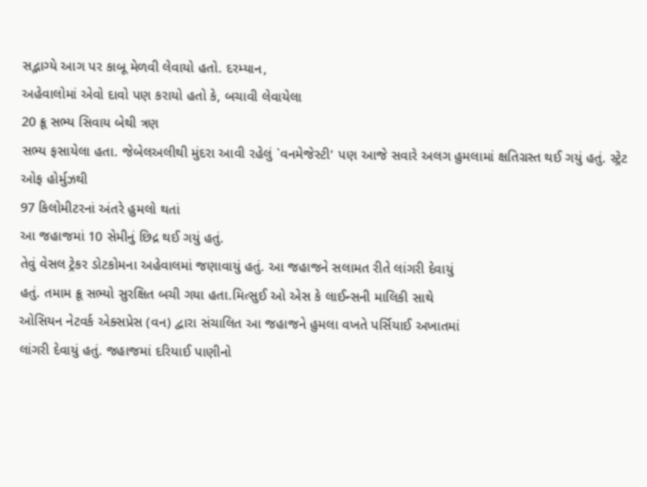સદ્ભાગ્યે આગ પર કાબૂ મેળવી લેવાયો હતો. દરમ્યાન,
અહેવાલોમાં એવો દાવો પણ કરાયો હતો કે, બચાવી લેવાયેલા
20 ક્રૂ સભ્ય સિવાય બેથી ત્રણ
સભ્ય ફસાયેલા હતા. જેબેલઅલીથી મુંદરા આવી રહેલું `વનમેજેસ્ટી' પણ આજે સવારે અલગ હુમલામાં ક્ષતિગ્રસ્ત થઈ ગયું હતું. સ્ટ્રેટ ઓફ હોર્મુઝથી
97 કિલોમીટરનાં અંતરે હુમલો થતાં
આ જહાજમાં 10 સેમીનું છિદ્ર થઈ ગયું હતું.
તેવું વેસલ ટ્રેકર ડોટકોમના અહેવાલમાં જણાવાયું હતું. આ જહાજને સલામત રીતે લાંગરી દેવાયું
હતું. તમામ ક્રૂ સભ્યો સુરક્ષિત બચી ગયા હતા.મિત્સુઈ ઓ એસ કે લાઈન્સની માલિકી સાથે
ઓસિયન નેટવર્ક એક્સપ્રેસ (વન) દ્વારા સંચાલિત આ જહાજને હુમલા વખતે પર્સિયાઈ અખાતમાં
લાંગરી દેવાયું હતું. જહાજમાં દરિયાઈ પાણીનો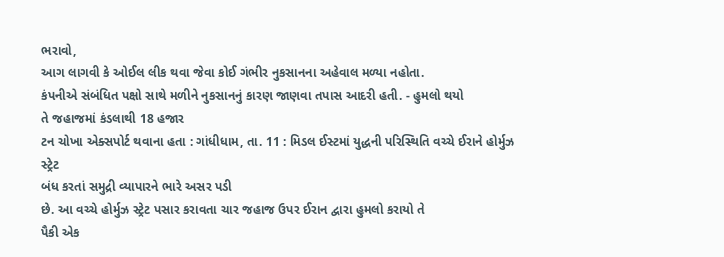ભરાવો,
આગ લાગવી કે ઓઈલ લીક થવા જેવા કોઈ ગંભીર નુકસાનના અહેવાલ મળ્યા નહોતા.
કંપનીએ સંબંધિત પક્ષો સાથે મળીને નુકસાનનું કારણ જાણવા તપાસ આદરી હતી. - હુમલો થયો
તે જહાજમાં કંડલાથી 18 હજાર
ટન ચોખા એક્સપોર્ટ થવાના હતા : ગાંધીધામ, તા. 11 : મિડલ ઈસ્ટમાં યુદ્ધની પરિસ્થિતિ વચ્ચે ઈરાને હોર્મુઝ સ્ટ્રેટ
બંધ કરતાં સમુદ્રી વ્યાપારને ભારે અસર પડી
છે. આ વચ્ચે હોર્મુઝ સ્ટ્રેટ પસાર કરાવતા ચાર જહાજ ઉપર ઈરાન દ્વારા હુમલો કરાયો તે
પૈકી એક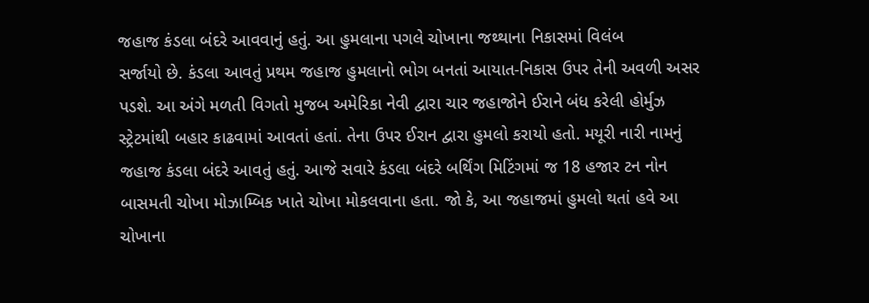જહાજ કંડલા બંદરે આવવાનું હતું. આ હુમલાના પગલે ચોખાના જથ્થાના નિકાસમાં વિલંબ
સર્જાયો છે. કંડલા આવતું પ્રથમ જહાજ હુમલાનો ભોગ બનતાં આયાત-નિકાસ ઉપર તેની અવળી અસર
પડશે. આ અંગે મળતી વિગતો મુજબ અમેરિકા નેવી દ્વારા ચાર જહાજોને ઈરાને બંધ કરેલી હોર્મુઝ
સ્ટ્રેટમાંથી બહાર કાઢવામાં આવતાં હતાં. તેના ઉપર ઈરાન દ્વારા હુમલો કરાયો હતો. મયૂરી નારી નામનું જહાજ કંડલા બંદરે આવતું હતું. આજે સવારે કંડલા બંદરે બર્થિંગ મિટિંગમાં જ 18 હજાર ટન નોન બાસમતી ચોખા મોઝામ્બિક ખાતે ચોખા મોકલવાના હતા. જો કે, આ જહાજમાં હુમલો થતાં હવે આ ચોખાના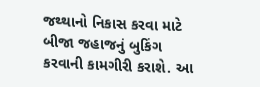જથ્થાનો નિકાસ કરવા માટે બીજા જહાજનું બુકિંગ
કરવાની કામગીરી કરાશે. આ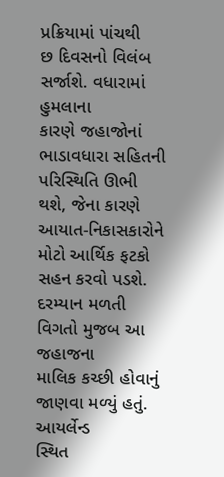પ્રક્રિયામાં પાંચથી
છ દિવસનો વિલંબ સર્જાશે. વધારામાં હુમલાના
કારણે જહાજોનાં ભાડાવધારા સહિતની પરિસ્થિતિ ઊભી થશે, જેના કારણે
આયાત-નિકાસકારોને મોટો આર્થિક ફટકો સહન કરવો પડશે. દરમ્યાન મળતી વિગતો મુજબ આ જહાજના
માલિક કચ્છી હોવાનું જાણવા મળ્યું હતું. આયર્લેન્ડ
સ્થિત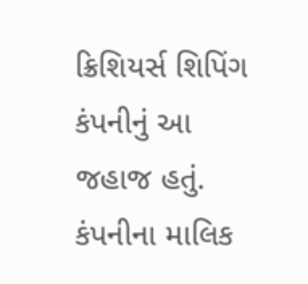ક્રિશિયર્સ શિપિંગ કંપનીનું આ જહાજ હતું. કંપનીના માલિક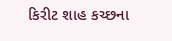કિરીટ શાહ કચ્છના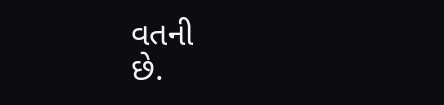વતની
છે.